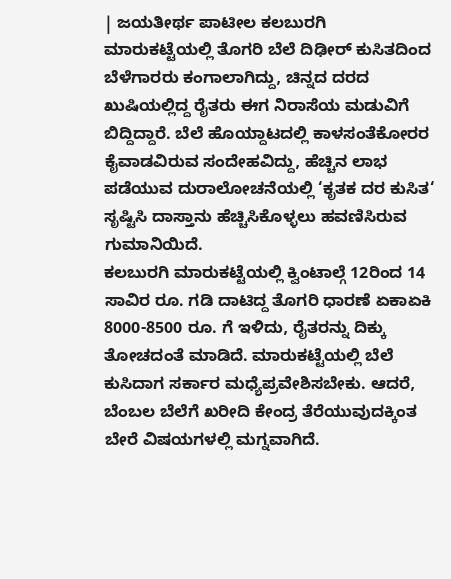| ಜಯತೀರ್ಥ ಪಾಟೀಲ ಕಲಬುರಗಿ
ಮಾರುಕಟ್ಟೆಯಲ್ಲಿ ತೊಗರಿ ಬೆಲೆ ದಿಢೀರ್ ಕುಸಿತದಿಂದ ಬೆಳೆಗಾರರು ಕಂಗಾಲಾಗಿದ್ದು, ಚಿನ್ನದ ದರದ ಖುಷಿಯಲ್ಲಿದ್ದ ರೈತರು ಈಗ ನಿರಾಸೆಯ ಮಡುವಿಗೆ ಬಿದ್ದಿದ್ದಾರೆ. ಬೆಲೆ ಹೊಯ್ದಾಟದಲ್ಲಿ ಕಾಳಸಂತೆಕೋರರ ಕೈವಾಡವಿರುವ ಸಂದೇಹವಿದ್ದು, ಹೆಚ್ಚಿನ ಲಾಭ ಪಡೆಯುವ ದುರಾಲೋಚನೆಯಲ್ಲಿ ‘ಕೃತಕ ದರ ಕುಸಿತ‘ ಸೃಷ್ಟಿಸಿ ದಾಸ್ತಾನು ಹೆಚ್ಚಿಸಿಕೊಳ್ಳಲು ಹವಣಿಸಿರುವ ಗುಮಾನಿಯಿದೆ.
ಕಲಬುರಗಿ ಮಾರುಕಟ್ಟೆಯಲ್ಲಿ ಕ್ವಿಂಟಾಲ್ಗೆ 12ರಿಂದ 14 ಸಾವಿರ ರೂ. ಗಡಿ ದಾಟಿದ್ದ ತೊಗರಿ ಧಾರಣೆ ಏಕಾಏಕಿ 8000-8500 ರೂ. ಗೆ ಇಳಿದು, ರೈತರನ್ನು ದಿಕ್ಕು ತೋಚದಂತೆ ಮಾಡಿದೆ. ಮಾರುಕಟ್ಟೆಯಲ್ಲಿ ಬೆಲೆ ಕುಸಿದಾಗ ಸರ್ಕಾರ ಮಧ್ಯೆಪ್ರವೇಶಿಸಬೇಕು. ಆದರೆ, ಬೆಂಬಲ ಬೆಲೆಗೆ ಖರೀದಿ ಕೇಂದ್ರ ತೆರೆಯುವುದಕ್ಕಿಂತ ಬೇರೆ ವಿಷಯಗಳಲ್ಲಿ ಮಗ್ನವಾಗಿದೆ.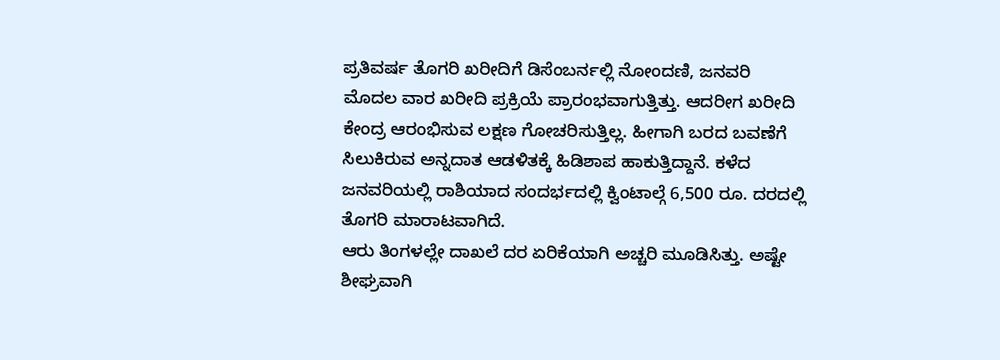ಪ್ರತಿವರ್ಷ ತೊಗರಿ ಖರೀದಿಗೆ ಡಿಸೆಂಬರ್ನಲ್ಲಿ ನೋಂದಣಿ, ಜನವರಿ ಮೊದಲ ವಾರ ಖರೀದಿ ಪ್ರಕ್ರಿಯೆ ಪ್ರಾರಂಭವಾಗುತ್ತಿತ್ತು. ಆದರೀಗ ಖರೀದಿ ಕೇಂದ್ರ ಆರಂಭಿಸುವ ಲಕ್ಷಣ ಗೋಚರಿಸುತ್ತಿಲ್ಲ. ಹೀಗಾಗಿ ಬರದ ಬವಣೆಗೆ ಸಿಲುಕಿರುವ ಅನ್ನದಾತ ಆಡಳಿತಕ್ಕೆ ಹಿಡಿಶಾಪ ಹಾಕುತ್ತಿದ್ದಾನೆ. ಕಳೆದ ಜನವರಿಯಲ್ಲಿ ರಾಶಿಯಾದ ಸಂದರ್ಭದಲ್ಲಿ ಕ್ವಿಂಟಾಲ್ಗೆ 6,500 ರೂ. ದರದಲ್ಲಿ ತೊಗರಿ ಮಾರಾಟವಾಗಿದೆ.
ಆರು ತಿಂಗಳಲ್ಲೇ ದಾಖಲೆ ದರ ಏರಿಕೆಯಾಗಿ ಅಚ್ಚರಿ ಮೂಡಿಸಿತ್ತು. ಅಷ್ಟೇ ಶೀಘ್ರವಾಗಿ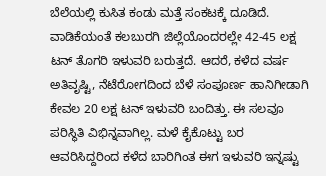ಬೆಲೆಯಲ್ಲಿ ಕುಸಿತ ಕಂಡು ಮತ್ತೆ ಸಂಕಟಕ್ಕೆ ದೂಡಿದೆ. ವಾಡಿಕೆಯಂತೆ ಕಲಬುರಗಿ ಜಿಲ್ಲೆಯೊಂದರಲ್ಲೇ 42-45 ಲಕ್ಷ ಟನ್ ತೊಗರಿ ಇಳುವರಿ ಬರುತ್ತದೆ. ಆದರೆ, ಕಳೆದ ವರ್ಷ ಅತಿವೃಷ್ಟಿ, ನೆಟೆರೋಗದಿಂದ ಬೆಳೆ ಸಂಪೂರ್ಣ ಹಾನಿಗೀಡಾಗಿ ಕೇವಲ 20 ಲಕ್ಷ ಟನ್ ಇಳುವರಿ ಬಂದಿತ್ತು. ಈ ಸಲವೂ ಪರಿಸ್ಥಿತಿ ವಿಭಿನ್ನವಾಗಿಲ್ಲ. ಮಳೆ ಕೈಕೊಟ್ಟು ಬರ ಆವರಿಸಿದ್ದರಿಂದ ಕಳೆದ ಬಾರಿಗಿಂತ ಈಗ ಇಳುವರಿ ಇನ್ನಷ್ಟು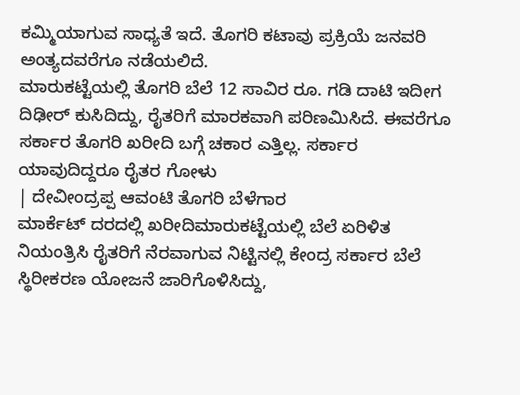ಕಮ್ಮಿಯಾಗುವ ಸಾಧ್ಯತೆ ಇದೆ. ತೊಗರಿ ಕಟಾವು ಪ್ರಕ್ರಿಯೆ ಜನವರಿ ಅಂತ್ಯದವರೆಗೂ ನಡೆಯಲಿದೆ.
ಮಾರುಕಟ್ಟೆಯಲ್ಲಿ ತೊಗರಿ ಬೆಲೆ 12 ಸಾವಿರ ರೂ. ಗಡಿ ದಾಟಿ ಇದೀಗ ದಿಢೀರ್ ಕುಸಿದಿದ್ದು, ರೈತರಿಗೆ ಮಾರಕವಾಗಿ ಪರಿಣಮಿಸಿದೆ. ಈವರೆಗೂ ಸರ್ಕಾರ ತೊಗರಿ ಖರೀದಿ ಬಗ್ಗೆ ಚಕಾರ ಎತ್ತಿಲ್ಲ. ಸರ್ಕಾರ ಯಾವುದಿದ್ದರೂ ರೈತರ ಗೋಳು
| ದೇವೀಂದ್ರಪ್ಪ ಆವಂಟಿ ತೊಗರಿ ಬೆಳೆಗಾರ
ಮಾರ್ಕೆಟ್ ದರದಲ್ಲಿ ಖರೀದಿಮಾರುಕಟ್ಟೆಯಲ್ಲಿ ಬೆಲೆ ಏರಿಳಿತ ನಿಯಂತ್ರಿಸಿ ರೈತರಿಗೆ ನೆರವಾಗುವ ನಿಟ್ಟಿನಲ್ಲಿ ಕೇಂದ್ರ ಸರ್ಕಾರ ಬೆಲೆ ಸ್ಥಿರೀಕರಣ ಯೋಜನೆ ಜಾರಿಗೊಳಿಸಿದ್ದು,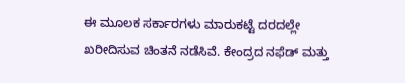ಈ ಮೂಲಕ ಸರ್ಕಾರಗಳು ಮಾರುಕಟ್ಟೆ ದರದಲ್ಲೇ ಖರೀದಿಸುವ ಚಿಂತನೆ ನಡೆಸಿವೆ. ಕೇಂದ್ರದ ನಫೆಡ್ ಮತ್ತು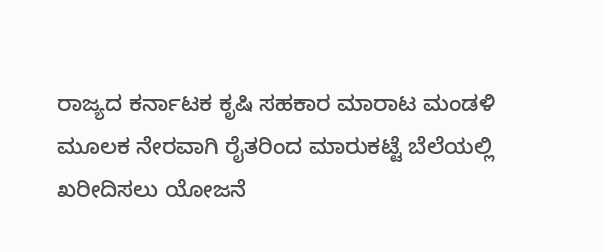ರಾಜ್ಯದ ಕರ್ನಾಟಕ ಕೃಷಿ ಸಹಕಾರ ಮಾರಾಟ ಮಂಡಳಿ ಮೂಲಕ ನೇರವಾಗಿ ರೈತರಿಂದ ಮಾರುಕಟ್ಟೆ ಬೆಲೆಯಲ್ಲಿ ಖರೀದಿಸಲು ಯೋಜನೆ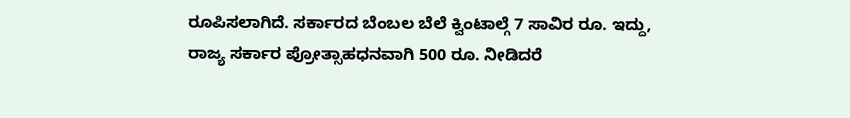ರೂಪಿಸಲಾಗಿದೆ. ಸರ್ಕಾರದ ಬೆಂಬಲ ಬೆಲೆ ಕ್ವಿಂಟಾಲ್ಗೆ 7 ಸಾವಿರ ರೂ. ಇದ್ದು, ರಾಜ್ಯ ಸರ್ಕಾರ ಪ್ರೋತ್ಸಾಹಧನವಾಗಿ 500 ರೂ. ನೀಡಿದರೆ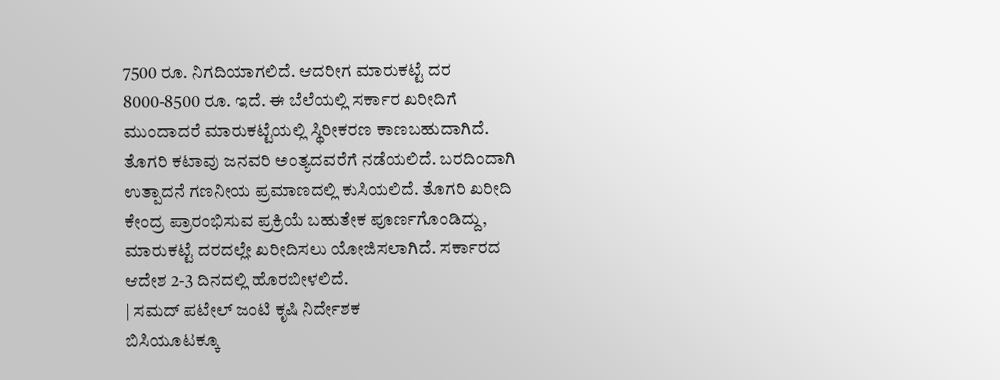7500 ರೂ. ನಿಗದಿಯಾಗಲಿದೆ. ಆದರೀಗ ಮಾರುಕಟ್ಟೆ ದರ 8000-8500 ರೂ. ಇದೆ. ಈ ಬೆಲೆಯಲ್ಲಿ ಸರ್ಕಾರ ಖರೀದಿಗೆ ಮುಂದಾದರೆ ಮಾರುಕಟ್ಟೆಯಲ್ಲಿ ಸ್ಥಿರೀಕರಣ ಕಾಣಬಹುದಾಗಿದೆ.
ತೊಗರಿ ಕಟಾವು ಜನವರಿ ಅಂತ್ಯದವರೆಗೆ ನಡೆಯಲಿದೆ. ಬರದಿಂದಾಗಿ ಉತ್ಪಾದನೆ ಗಣನೀಯ ಪ್ರಮಾಣದಲ್ಲಿ ಕುಸಿಯಲಿದೆ. ತೊಗರಿ ಖರೀದಿ ಕೇಂದ್ರ ಪ್ರಾರಂಭಿಸುವ ಪ್ರಕ್ರಿಯೆ ಬಹುತೇಕ ಪೂರ್ಣಗೊಂಡಿದ್ದು, ಮಾರುಕಟ್ಟೆ ದರದಲ್ಲೇ ಖರೀದಿಸಲು ಯೋಜಿಸಲಾಗಿದೆ. ಸರ್ಕಾರದ ಆದೇಶ 2-3 ದಿನದಲ್ಲಿ ಹೊರಬೀಳಲಿದೆ.
| ಸಮದ್ ಪಟೇಲ್ ಜಂಟಿ ಕೃಷಿ ನಿರ್ದೇಶಕ
ಬಿಸಿಯೂಟಕ್ಕೂ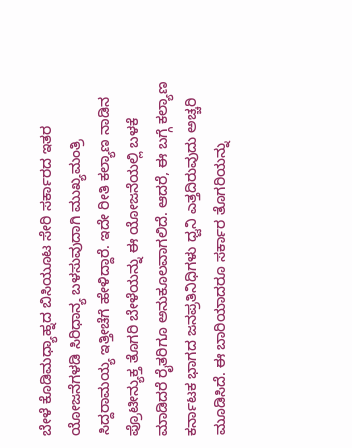ಬೇಳೆ ಕೊಡಿಮಧ್ಯಾಹ್ನದ ಬಿಸಿಯೂಟ ಸೇರಿ ಸರ್ಕಾರದ ಇತರ ಯೋಜನೆಗಳಡಿ ಸಿರಿಧಾನ್ಯ ಬಳಸುವುದಾಗಿ ಮುಖ್ಯಮಂತ್ರಿ ಸಿದ್ದರಾಮಯ್ಯ ಇತ್ತೀಚೆಗೆ ಹೇಳಿದ್ದಾರೆ. ಇದೇ ರೀತಿ ಕಲ್ಯಾಣ ನಾಡಿನ ಪ್ರೊಟೀನ್ಯುಕ್ತ ತೊಗರಿ ಬೇಳೆಯನ್ನು ಈ ಯೋಜನೆಯಲ್ಲಿ ಬಳಕೆ ಮಾಡಿದರೆ ರೈತರಿಗೂ ಅನುಕೂಲವಾಗಲಿದೆ. ಆದರೆ, ಈ ಬಗ್ಗೆ ಕಲ್ಯಾಣ ಕರ್ನಾಟಕ ಭಾಗದ ಜನಪ್ರತಿನಿಧಿಗಳು ಧ್ವನಿ ಎತ್ತದಿರುವುದು ಅಚ್ಚರಿ ಮೂಡಿಸಿದೆ. ಈ ಬಾರಿಯಾದರೂ ಸರ್ಕಾರ ತೊಗರಿಯನ್ನು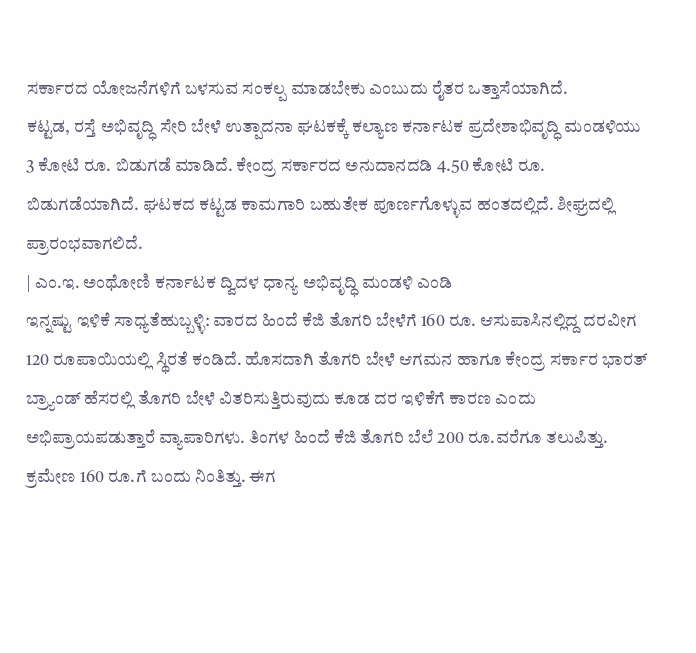ಸರ್ಕಾರದ ಯೋಜನೆಗಳಿಗೆ ಬಳಸುವ ಸಂಕಲ್ಪ ಮಾಡಬೇಕು ಎಂಬುದು ರೈತರ ಒತ್ತಾಸೆಯಾಗಿದೆ.
ಕಟ್ಟಡ, ರಸ್ತೆ ಅಭಿವೃದ್ಧಿ ಸೇರಿ ಬೇಳೆ ಉತ್ಪಾದನಾ ಘಟಕಕ್ಕೆ ಕಲ್ಯಾಣ ಕರ್ನಾಟಕ ಪ್ರದೇಶಾಭಿವೃದ್ಧಿ ಮಂಡಳಿಯು 3 ಕೋಟಿ ರೂ. ಬಿಡುಗಡೆ ಮಾಡಿದೆ. ಕೇಂದ್ರ ಸರ್ಕಾರದ ಅನುದಾನದಡಿ 4.50 ಕೋಟಿ ರೂ. ಬಿಡುಗಡೆಯಾಗಿದೆ. ಘಟಕದ ಕಟ್ಟಡ ಕಾಮಗಾರಿ ಬಹುತೇಕ ಪೂರ್ಣಗೊಳ್ಳುವ ಹಂತದಲ್ಲಿದೆ. ಶೀಘ್ರದಲ್ಲಿ ಪ್ರಾರಂಭವಾಗಲಿದೆ.
| ಎಂ.ಇ. ಅಂಥೋಣಿ ಕರ್ನಾಟಕ ದ್ವಿದಳ ಧಾನ್ಯ ಅಭಿವೃದ್ಧಿ ಮಂಡಳಿ ಎಂಡಿ
ಇನ್ನಷ್ಟು ಇಳಿಕೆ ಸಾಧ್ಯತೆಹುಬ್ಬಳ್ಳಿ: ವಾರದ ಹಿಂದೆ ಕೆಜಿ ತೊಗರಿ ಬೇಳೆಗೆ 160 ರೂ. ಆಸುಪಾಸಿನಲ್ಲಿದ್ದ ದರವೀಗ 120 ರೂಪಾಯಿಯಲ್ಲಿ ಸ್ಥಿರತೆ ಕಂಡಿದೆ. ಹೊಸದಾಗಿ ತೊಗರಿ ಬೇಳೆ ಆಗಮನ ಹಾಗೂ ಕೇಂದ್ರ ಸರ್ಕಾರ ಭಾರತ್ ಬ್ರ್ಯಾಂಡ್ ಹೆಸರಲ್ಲಿ ತೊಗರಿ ಬೇಳೆ ವಿತರಿಸುತ್ತಿರುವುದು ಕೂಡ ದರ ಇಳಿಕೆಗೆ ಕಾರಣ ಎಂದು ಅಭಿಪ್ರಾಯಪಡುತ್ತಾರೆ ವ್ಯಾಪಾರಿಗಳು. ತಿಂಗಳ ಹಿಂದೆ ಕೆಜಿ ತೊಗರಿ ಬೆಲೆ 200 ರೂ.ವರೆಗೂ ತಲುಪಿತ್ತು. ಕ್ರಮೇಣ 160 ರೂ.ಗೆ ಬಂದು ನಿಂತಿತ್ತು. ಈಗ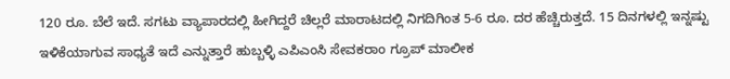120 ರೂ. ಬೆಲೆ ಇದೆ. ಸಗಟು ವ್ಯಾಪಾರದಲ್ಲಿ ಹೀಗಿದ್ದರೆ ಚಿಲ್ಲರೆ ಮಾರಾಟದಲ್ಲಿ ನಿಗದಿಗಿಂತ 5-6 ರೂ. ದರ ಹೆಚ್ಚಿರುತ್ತದೆ. 15 ದಿನಗಳಲ್ಲಿ ಇನ್ನಷ್ಟು ಇಳಿಕೆಯಾಗುವ ಸಾಧ್ಯತೆ ಇದೆ ಎನ್ನುತ್ತಾರೆ ಹುಬ್ಬಳ್ಳಿ ಎಪಿಎಂಸಿ ಸೇವಕರಾಂ ಗ್ರೂಪ್ ಮಾಲೀಕ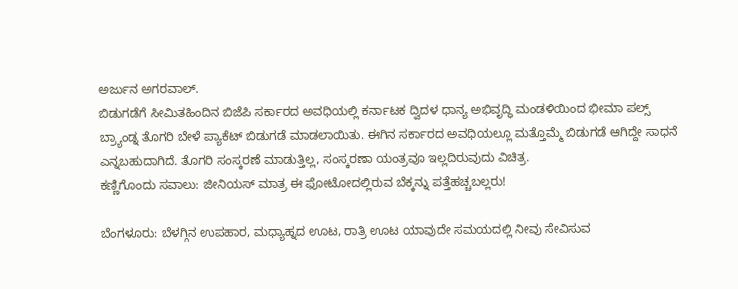ಅರ್ಜುನ ಅಗರವಾಲ್.
ಬಿಡುಗಡೆಗೆ ಸೀಮಿತಹಿಂದಿನ ಬಿಜೆಪಿ ಸರ್ಕಾರದ ಅವಧಿಯಲ್ಲಿ ಕರ್ನಾಟಕ ದ್ವಿದಳ ಧಾನ್ಯ ಅಭಿವೃದ್ಧಿ ಮಂಡಳಿಯಿಂದ ಭೀಮಾ ಪಲ್ಸ್ ಬ್ರ್ಯಾಂಡ್ನ ತೊಗರಿ ಬೇಳೆ ಪ್ಯಾಕೆಟ್ ಬಿಡುಗಡೆ ಮಾಡಲಾಯಿತು. ಈಗಿನ ಸರ್ಕಾರದ ಅವಧಿಯಲ್ಲೂ ಮತ್ತೊಮ್ಮೆ ಬಿಡುಗಡೆ ಆಗಿದ್ದೇ ಸಾಧನೆ ಎನ್ನಬಹುದಾಗಿದೆ. ತೊಗರಿ ಸಂಸ್ಕರಣೆ ಮಾಡುತ್ತಿಲ್ಲ, ಸಂಸ್ಕರಣಾ ಯಂತ್ರವೂ ಇಲ್ಲದಿರುವುದು ವಿಚಿತ್ರ.
ಕಣ್ಣಿಗೊಂದು ಸವಾಲು: ಜೀನಿಯಸ್ ಮಾತ್ರ ಈ ಫೋಟೋದಲ್ಲಿರುವ ಬೆಕ್ಕನ್ನು ಪತ್ತೆಹಚ್ಚಬಲ್ಲರು!

ಬೆಂಗಳೂರು: ಬೆಳಗ್ಗಿನ ಉಪಹಾರ, ಮಧ್ಯಾಹ್ನದ ಊಟ, ರಾತ್ರಿ ಊಟ ಯಾವುದೇ ಸಮಯದಲ್ಲಿ ನೀವು ಸೇವಿಸುವ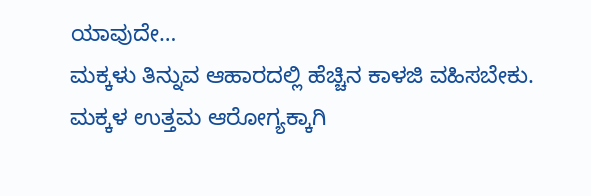ಯಾವುದೇ…
ಮಕ್ಕಳು ತಿನ್ನುವ ಆಹಾರದಲ್ಲಿ ಹೆಚ್ಚಿನ ಕಾಳಜಿ ವಹಿಸಬೇಕು. ಮಕ್ಕಳ ಉತ್ತಮ ಆರೋಗ್ಯಕ್ಕಾಗಿ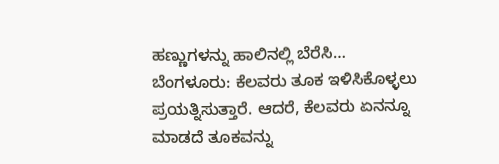ಹಣ್ಣುಗಳನ್ನು ಹಾಲಿನಲ್ಲಿ ಬೆರೆಸಿ…
ಬೆಂಗಳೂರು: ಕೆಲವರು ತೂಕ ಇಳಿಸಿಕೊಳ್ಳಲು ಪ್ರಯತ್ನಿಸುತ್ತಾರೆ. ಆದರೆ, ಕೆಲವರು ಏನನ್ನೂ ಮಾಡದೆ ತೂಕವನ್ನು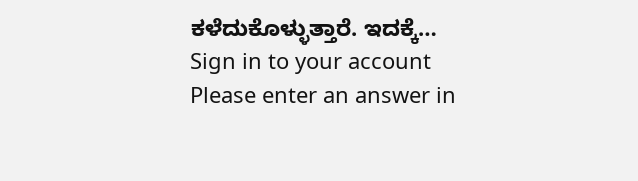ಕಳೆದುಕೊಳ್ಳುತ್ತಾರೆ. ಇದಕ್ಕೆ…
Sign in to your account
Please enter an answer in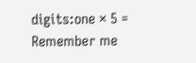digits:one × 5 =
Remember me